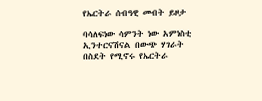የኤርትራ ሰብዓዊ መብት ይዞታ

ባሳለፍነው ሳምንት ነው አምነስቲ ኢንተርናሽናል በውጭ ሃገራት በስደት የሚኖሩ የኤርትራ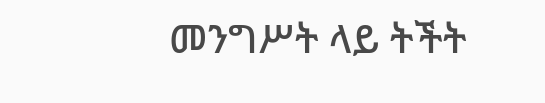መንግሥት ላይ ትችት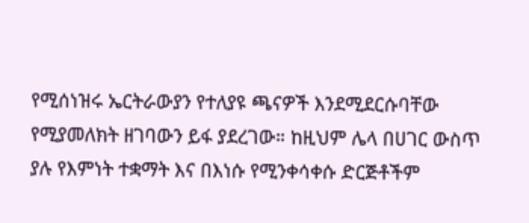የሚሰነዝሩ ኤርትራውያን የተለያዩ ጫናዎች እንደሚደርሱባቸው የሚያመለክት ዘገባውን ይፋ ያደረገው። ከዚህም ሌላ በሀገር ውስጥ ያሉ የእምነት ተቋማት እና በእነሱ የሚንቀሳቀሱ ድርጅቶችም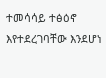ተመሳሳይ ተፅዕኖ እየተደረገባቸው እንደሆነ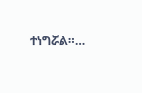ተነግሯል።…